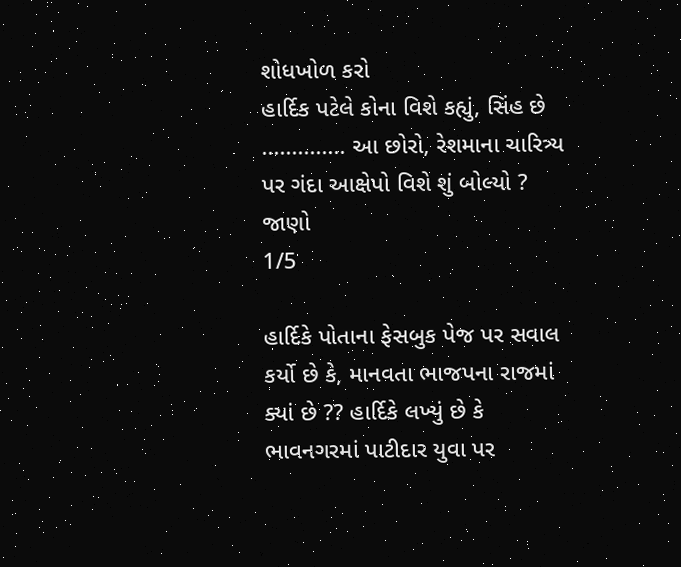શોધખોળ કરો
હાર્દિક પટેલે કોના વિશે કહ્યું, સિંહ છે .............. આ છોરો, રેશમાના ચારિત્ર્ય પર ગંદા આક્ષેપો વિશે શું બોલ્યો ? જાણો
1/5

હાર્દિકે પોતાના ફેસબુક પેજ પર સવાલ કર્યો છે કે, માનવતા ભાજપના રાજમાં ક્યાં છે ?? હાર્દિકે લખ્યું છે કે ભાવનગરમાં પાટીદાર યુવા પર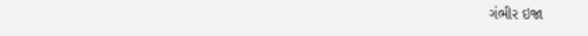ગંભીર ઇજા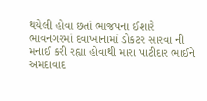થયેલી હોવા છતાં ભાજપના ઈશારે ભાવનગરમાં દવાખાનામાં ડોકટર સારવા ની મનાઈ કરી રહ્યા હોવાથી મારા પાટીદાર ભાઈને અમદાવાદ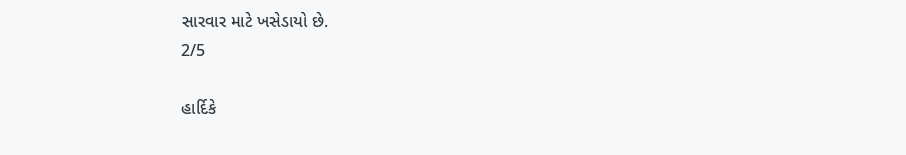સારવાર માટે ખસેડાયો છે.
2/5

હાર્દિકે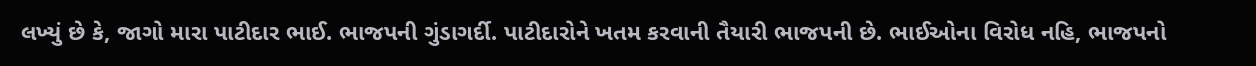લખ્યું છે કે, જાગો મારા પાટીદાર ભાઈ. ભાજપની ગુંડાગર્દી. પાટીદારોને ખતમ કરવાની તૈયારી ભાજપની છે. ભાઈઓના વિરોધ નહિ, ભાજપનો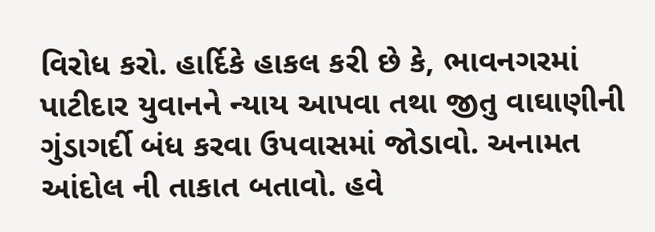વિરોધ કરો. હાર્દિકે હાકલ કરી છે કે, ભાવનગરમાં પાટીદાર યુવાનને ન્યાય આપવા તથા જીતુ વાઘાણીની ગુંડાગર્દી બંધ કરવા ઉપવાસમાં જોડાવો. અનામત આંદોલ ની તાકાત બતાવો. હવે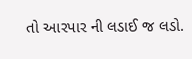તો આરપાર ની લડાઈ જ લડો.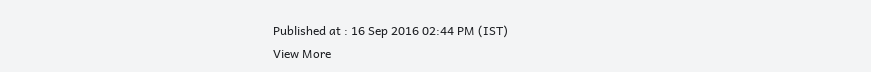Published at : 16 Sep 2016 02:44 PM (IST)
View More